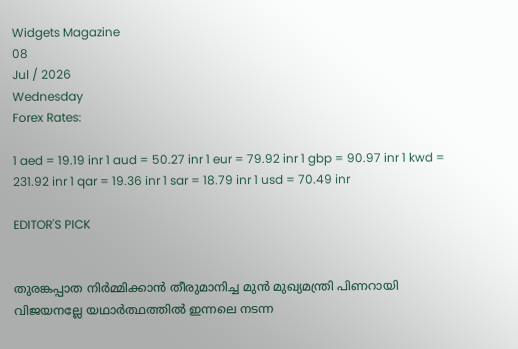Widgets Magazine
08
Jul / 2026
Wednesday
Forex Rates:

1 aed = 19.19 inr 1 aud = 50.27 inr 1 eur = 79.92 inr 1 gbp = 90.97 inr 1 kwd = 231.92 inr 1 qar = 19.36 inr 1 sar = 18.79 inr 1 usd = 70.49 inr

EDITOR'S PICK


തുരങ്കപ്പാത നിർമ്മിക്കാൻ തീരുമാനിച്ച മുൻ മുഖ്യമന്ത്രി പിണറായി വിജയനല്ലേ യഥാർത്ഥത്തിൽ ഇന്നലെ നടന്ന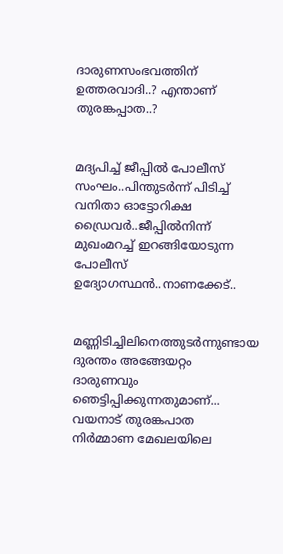ദാരുണസംഭവത്തിന് ഉത്തരവാദി..? എന്താണ് തുരങ്കപ്പാത..?


മദ്യപിച്ച് ജീപ്പിൽ പോലീസ് സംഘം..പിന്തുടർന്ന് പിടിച്ച് വനിതാ ഓട്ടോറിക്ഷ ഡ്രൈവർ..ജീപ്പിൽനിന്ന്‌ മുഖംമറച്ച് ഇറങ്ങിയോടുന്ന പോലീസ് ഉദ്യോഗസ്ഥൻ..നാണക്കേട്..


മണ്ണിടിച്ചിലിനെത്തുടർന്നുണ്ടായ ദുരന്തം അങ്ങേയറ്റം ദാരുണവും ഞെട്ടിപ്പിക്കുന്നതുമാണ്... വയനാട് തുരങ്കപാത നിർമ്മാണ മേഖലയിലെ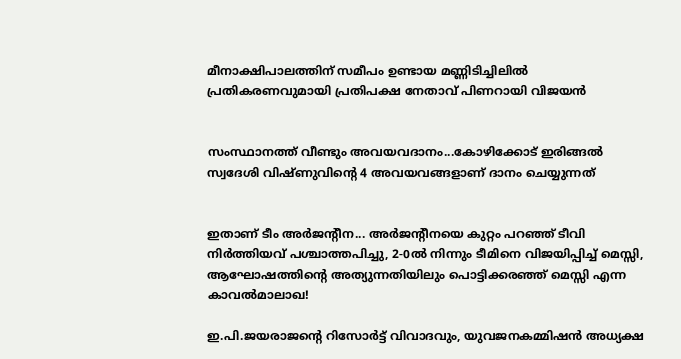മീനാക്ഷിപാലത്തിന് സമീപം ഉണ്ടായ മണ്ണിടിച്ചിലിൽ പ്രതികരണവുമായി പ്രതിപക്ഷ നേതാവ് പിണറായി വിജയൻ


സംസ്ഥാനത്ത് വീണ്ടും അവയവദാനം...കോഴിക്കോട് ഇരിങ്ങൽ സ്വദേശി വിഷ്ണുവിൻ്റെ 4 അവയവങ്ങളാണ് ദാനം ചെയ്യുന്നത്


ഇതാണ് ടീം അർജന്റീന... അർജന്റീനയെ കുറ്റം പറഞ്ഞ് ടീവി നിർത്തിയവ്‍ പശ്ചാത്തപിച്ചു, 2-0ൽ നിന്നും ടീമിനെ വിജയിപ്പിച്ച് മെസ്സി, ആഘോഷത്തിന്റെ അത്യുന്നതിയിലും പൊട്ടിക്കരഞ്ഞ് മെസ്സി എന്ന കാവൽമാലാഖ!

ഇ.പി.ജയരാജന്റെ റിസോര്‍ട്ട് വിവാദവും, യുവജനകമ്മിഷന്‍ അധ്യക്ഷ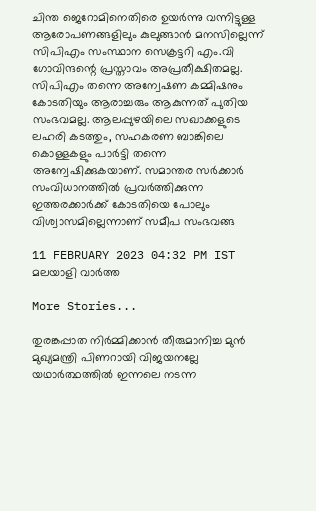ചിന്ത ജെറോമിനെതിരെ ഉയര്‍ന്നു വന്നിട്ടുള്ള ആരോപണങ്ങളിലും കുലുങ്ങാന്‍ മനസില്ലെന്ന് സിപിഎം സംസ്ഥാന സെക്രട്ടറി എം.വി ഗോവിന്ദന്റെ പ്രസ്താവം അപ്രതീക്ഷിതമല്ല. സിപിഎം തന്നെ അന്വേഷണ കമ്മിഷനും കോടതിയും ആരാച്ചരും ആകുന്നത് പുതിയ സംഭവമല്ല. ആലപ്പുഴയിലെ സഖാക്കളുടെ ലഹരി കടത്തും, സഹകരണ ബാങ്കിലെ കൊള്ളകളും പാര്‍ട്ടി തന്നെ അന്വേഷിക്കുകയാണ്. സമാന്തര സര്‍ക്കാര്‍ സംവിധാനത്തില്‍ പ്രവര്‍ത്തിക്കുന്ന ഇത്തരക്കാര്‍ക്ക് കോടതിയെ പോലും വിശ്വാസമില്ലെന്നാണ് സമീപ സംഭവങ്ങ

11 FEBRUARY 2023 04:32 PM IST
മലയാളി വാര്‍ത്ത

More Stories...

തുരങ്കപ്പാത നിർമ്മിക്കാൻ തീരുമാനിച്ച മുൻ മുഖ്യമന്ത്രി പിണറായി വിജയനല്ലേ യഥാർത്ഥത്തിൽ ഇന്നലെ നടന്ന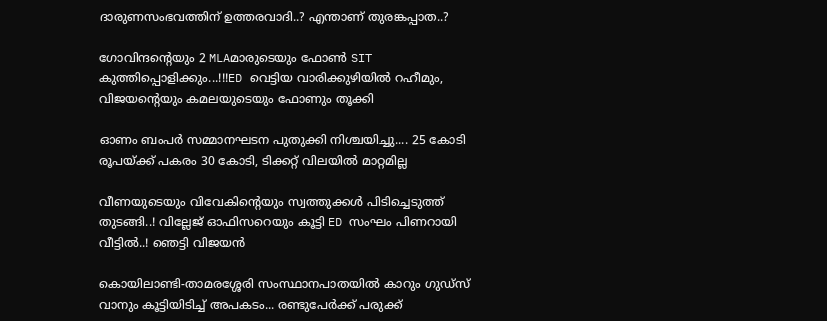ദാരുണസംഭവത്തിന് ഉത്തരവാദി..? എന്താണ് തുരങ്കപ്പാത..?

ഗോവിന്ദന്റെയും 2 MLAമാരുടെയും ഫോൺ SIT കുത്തിപ്പൊളിക്കും...!!!ED വെട്ടിയ വാരിക്കുഴിയിൽ റഹീമും, വിജയന്റെയും കമലയുടെയും ഫോണും തൂക്കി

ഓണം ബംപർ സമ്മാനഘടന പുതുക്കി നിശ്ചയിച്ചു.... 25 കോടി രൂപയ്ക്ക് പകരം 30 കോടി, ടിക്കറ്റ് വിലയിൽ മാറ്റമില്ല

വീണയുടെയും വിവേകിന്റെയും സ്വത്തുക്കള്‍ പിടിച്ചെടുത്ത് തുടങ്ങി..! വില്ലേജ് ഓഫിസറെയും കൂട്ടി ED സംഘം പിണറായി വീട്ടിൽ..! ഞെട്ടി വിജയൻ

കൊയിലാണ്ടി-താമരശ്ശേരി സംസ്ഥാനപാതയിൽ കാറും ഗുഡ്‌സ് വാനും കൂട്ടിയിടിച്ച് അപകടം... രണ്ടുപേർക്ക് പരുക്ക്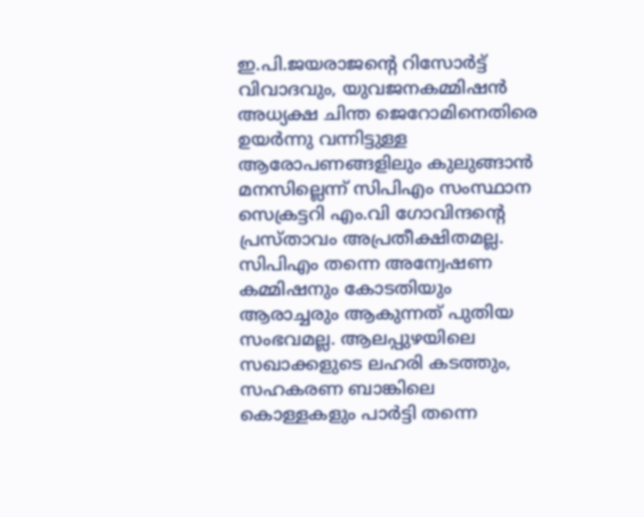ഇ.പി.ജയരാജന്റെ റിസോര്‍ട്ട് വിവാദവും, യുവജനകമ്മിഷന്‍ അധ്യക്ഷ ചിന്ത ജെറോമിനെതിരെ ഉയര്‍ന്നു വന്നിട്ടുള്ള ആരോപണങ്ങളിലും കുലുങ്ങാന്‍ മനസില്ലെന്ന് സിപിഎം സംസ്ഥാന സെക്രട്ടറി എം.വി ഗോവിന്ദന്റെ പ്രസ്താവം അപ്രതീക്ഷിതമല്ല. സിപിഎം തന്നെ അന്വേഷണ കമ്മിഷനും കോടതിയും ആരാച്ചരും ആകുന്നത് പുതിയ സംഭവമല്ല. ആലപ്പുഴയിലെ സഖാക്കളുടെ ലഹരി കടത്തും, സഹകരണ ബാങ്കിലെ കൊള്ളകളും പാര്‍ട്ടി തന്നെ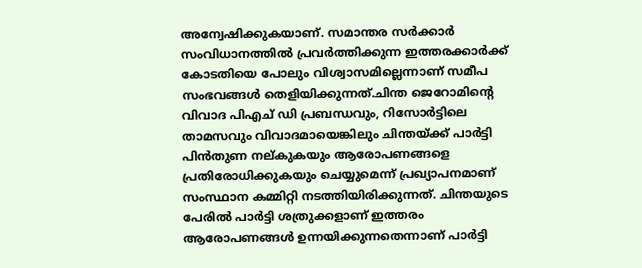അന്വേഷിക്കുകയാണ്. സമാന്തര സര്‍ക്കാര്‍ സംവിധാനത്തില്‍ പ്രവര്‍ത്തിക്കുന്ന ഇത്തരക്കാര്‍ക്ക് കോടതിയെ പോലും വിശ്വാസമില്ലെന്നാണ് സമീപ സംഭവങ്ങള്‍ തെളിയിക്കുന്നത്.ചിന്ത ജെറോമിന്റെ വിവാദ പിഎച് ഡി പ്രബന്ധവും, റിസോര്‍ട്ടിലെ താമസവും വിവാദമായെങ്കിലും ചിന്തയ്ക്ക് പാര്‍ട്ടി പിന്‍തുണ നല്കുകയും ആരോപണങ്ങളെ പ്രതിരോധിക്കുകയും ചെയ്യുമെന്ന് പ്രഖ്യാപനമാണ് സംസ്ഥാന കമ്മിറ്റി നടത്തിയിരിക്കുന്നത്. ചിന്തയുടെ പേരില്‍ പാര്‍ട്ടി ശത്രുക്കളാണ് ഇത്തരം ആരോപണങ്ങള്‍ ഉന്നയിക്കുന്നതെന്നാണ് പാര്‍ട്ടി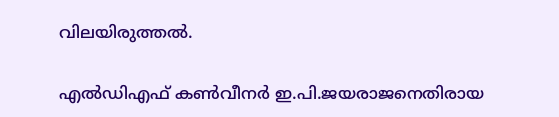വിലയിരുത്തല്‍.

എല്‍ഡിഎഫ് കണ്‍വീനര്‍ ഇ.പി.ജയരാജനെതിരായ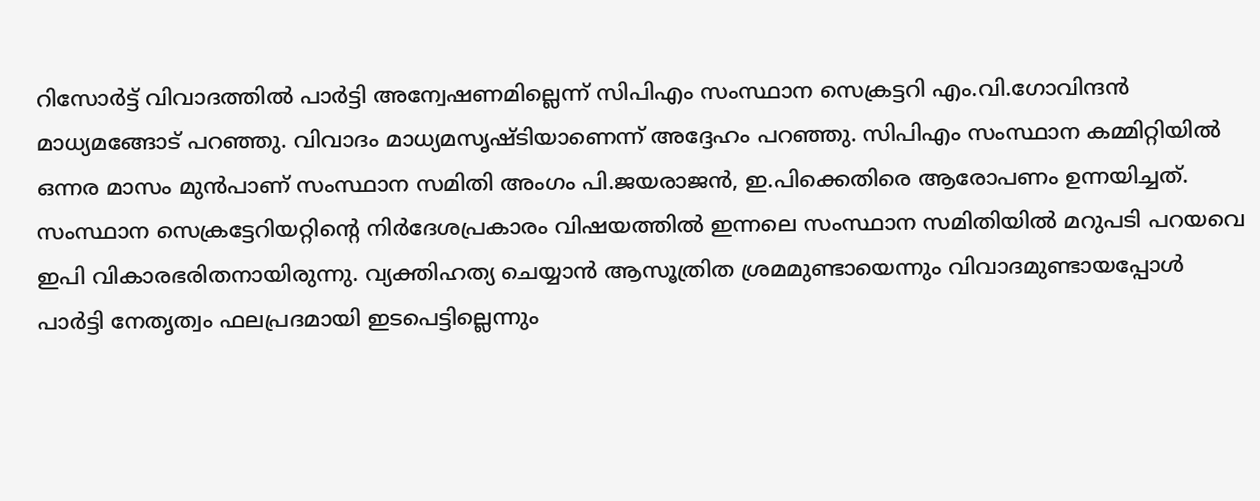റിസോര്‍ട്ട് വിവാദത്തില്‍ പാര്‍ട്ടി അന്വേഷണമില്ലെന്ന് സിപിഎം സംസ്ഥാന സെക്രട്ടറി എം.വി.ഗോവിന്ദന്‍ മാധ്യമങ്ങോട് പറഞ്ഞു. വിവാദം മാധ്യമസൃഷ്ടിയാണെന്ന് അദ്ദേഹം പറഞ്ഞു. സിപിഎം സംസ്ഥാന കമ്മിറ്റിയില്‍ ഒന്നര മാസം മുന്‍പാണ് സംസ്ഥാന സമിതി അംഗം പി.ജയരാജന്‍, ഇ.പിക്കെതിരെ ആരോപണം ഉന്നയിച്ചത്. സംസ്ഥാന സെക്രട്ടേറിയറ്റിന്റെ നിര്‍ദേശപ്രകാരം വിഷയത്തില്‍ ഇന്നലെ സംസ്ഥാന സമിതിയില്‍ മറുപടി പറയവെ ഇപി വികാരഭരിതനായിരുന്നു. വ്യക്തിഹത്യ ചെയ്യാന്‍ ആസൂത്രിത ശ്രമമുണ്ടായെന്നും വിവാദമുണ്ടായപ്പോള്‍ പാര്‍ട്ടി നേതൃത്വം ഫലപ്രദമായി ഇടപെട്ടില്ലെന്നും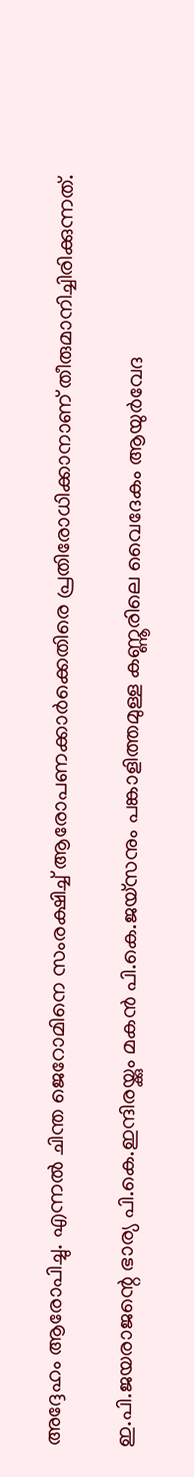അദ്ദേഹം ആരോപിച്ചു. എന്നല്‍ ചിന്ത ജെറോമിനെ സംരക്ഷിച്ച് ആരോപണക്കാര്‍ക്കെതിരെ പ്രതിരോധിക്കാനാണ് തീരുമാനിച്ചിരിക്കുന്നത്.

ഇ.പി.ജയരാജന്റെ ഭാര്യ പി.കെ.ഇന്ദിരയ്ക്കും മകന്‍ പി.കെ.ജയ്‌സനും പങ്കാളിത്തമുള്ള കണ്ണൂരിലെ വൈദേകം ആയുര്‍വേദ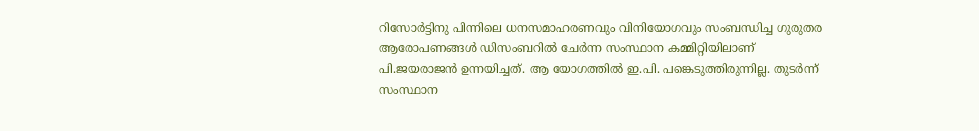റിസോര്‍ട്ടിനു പിന്നിലെ ധനസമാഹരണവും വിനിയോഗവും സംബന്ധിച്ച ഗുരുതര ആരോപണങ്ങള്‍ ഡിസംബറില്‍ ചേര്‍ന്ന സംസ്ഥാന കമ്മിറ്റിയിലാണ് പി.ജയരാജന്‍ ഉന്നയിച്ചത്. ആ യോഗത്തില്‍ ഇ.പി. പങ്കെടുത്തിരുന്നില്ല. തുടര്‍ന്ന് സംസ്ഥാന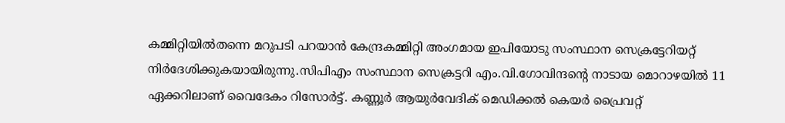കമ്മിറ്റിയില്‍തന്നെ മറുപടി പറയാന്‍ കേന്ദ്രകമ്മിറ്റി അംഗമായ ഇപിയോടു സംസ്ഥാന സെക്രട്ടേറിയറ്റ് നിര്‍ദേശിക്കുകയായിരുന്നു.സിപിഎം സംസ്ഥാന സെക്രട്ടറി എം.വി.ഗോവിന്ദന്റെ നാടായ മൊറാഴയില്‍ 11 ഏക്കറിലാണ് വൈദേകം റിസോര്‍ട്ട്. കണ്ണൂര്‍ ആയുര്‍വേദിക് മെഡിക്കല്‍ കെയര്‍ പ്രൈവറ്റ്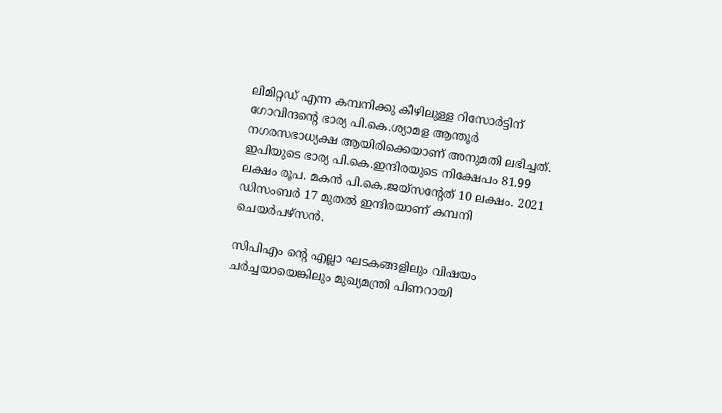ലിമിറ്റഡ് എന്ന കമ്പനിക്കു കീഴിലുള്ള റിസോര്‍ട്ടിന് ഗോവിന്ദന്റെ ഭാര്യ പി.കെ.ശ്യാമള ആന്തൂര്‍ നഗരസഭാധ്യക്ഷ ആയിരിക്കെയാണ് അനുമതി ലഭിച്ചത്. ഇപിയുടെ ഭാര്യ പി.കെ.ഇന്ദിരയുടെ നിക്ഷേപം 81.99 ലക്ഷം രൂപ. മകന്‍ പി.കെ.ജയ്‌സന്റേത് 10 ലക്ഷം. 2021 ഡിസംബര്‍ 17 മുതല്‍ ഇന്ദിരയാണ് കമ്പനി ചെയര്‍പഴ്‌സന്‍.

സിപിഎം ന്റെ എല്ലാ ഘടകങ്ങളിലും വിഷയം ചര്‍ച്ചയായെങ്കിലും മുഖ്യമന്ത്രി പിണറായി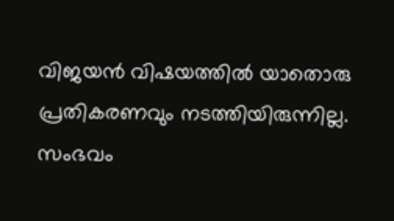വിജയന്‍ വിഷയത്തില്‍ യാതൊരു പ്രതികരണവും നടത്തിയിരുന്നില്ല. സംഭവം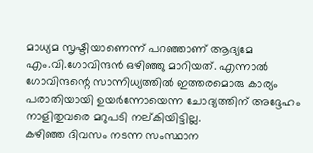മാധ്യമ സൃഷ്ടിയാണെന്ന് പറഞ്ഞാണ് ആദ്യമേ എം.വി.ഗോവിന്ദന്‍ ഒഴിഞ്ഞു മാറിയത്. എന്നാല്‍ ഗോവിന്ദന്റെ സാന്നിധ്യത്തില്‍ ഇത്തരമൊരു കാര്യം പരാതിയായി ഉയര്‍ന്നോയെന്ന ചോദ്യത്തിന് അദ്ദേഹം നാളിതുവരെ മറുപടി നല്കിയിട്ടില്ല.
കഴിഞ്ഞ ദിവസം നടന്ന സംസ്ഥാന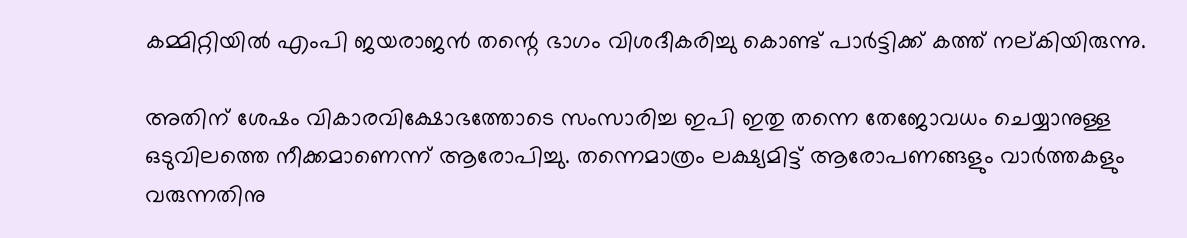കമ്മിറ്റിയില്‍ എംപി ജയരാജന്‍ തന്റെ ഭാഗം വിശദീകരിച്ചു കൊണ്ട് പാര്‍ട്ടിക്ക് കത്ത് നല്കിയിരുന്നു.

അതിന് ശേഷം വികാരവിക്ഷോഭത്തോടെ സംസാരിച്ച ഇപി ഇതു തന്നെ തേജോവധം ചെയ്യാനുള്ള ഒടുവിലത്തെ നീക്കമാണെന്ന് ആരോപിച്ചു. തന്നെമാത്രം ലക്ഷ്യമിട്ട് ആരോപണങ്ങളും വാര്‍ത്തകളും വരുന്നതിനു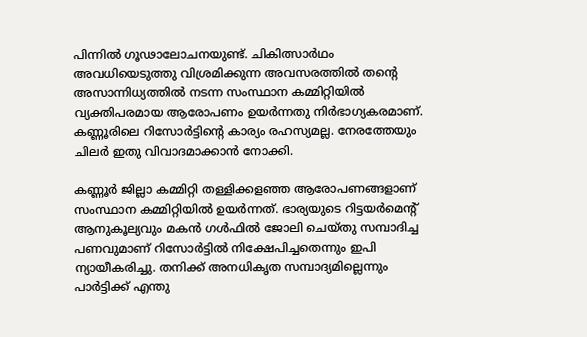പിന്നില്‍ ഗൂഢാലോചനയുണ്ട്. ചികിത്സാര്‍ഥം അവധിയെടുത്തു വിശ്രമിക്കുന്ന അവസരത്തില്‍ തന്റെ അസാന്നിധ്യത്തില്‍ നടന്ന സംസ്ഥാന കമ്മിറ്റിയില്‍ വ്യക്തിപരമായ ആരോപണം ഉയര്‍ന്നതു നിര്‍ഭാഗ്യകരമാണ്. കണ്ണൂരിലെ റിസോര്‍ട്ടിന്റെ കാര്യം രഹസ്യമല്ല. നേരത്തേയും ചിലര്‍ ഇതു വിവാദമാക്കാന്‍ നോക്കി.

കണ്ണൂര്‍ ജില്ലാ കമ്മിറ്റി തള്ളിക്കളഞ്ഞ ആരോപണങ്ങളാണ് സംസ്ഥാന കമ്മിറ്റിയില്‍ ഉയര്‍ന്നത്. ഭാര്യയുടെ റിട്ടയര്‍മെന്റ് ആനുകൂല്യവും മകന്‍ ഗള്‍ഫില്‍ ജോലി ചെയ്തു സമ്പാദിച്ച പണവുമാണ് റിസോര്‍ട്ടില്‍ നിക്ഷേപിച്ചതെന്നും ഇപി ന്യായീകരിച്ചു. തനിക്ക് അനധികൃത സമ്പാദ്യമില്ലെന്നും പാര്‍ട്ടിക്ക് എന്തു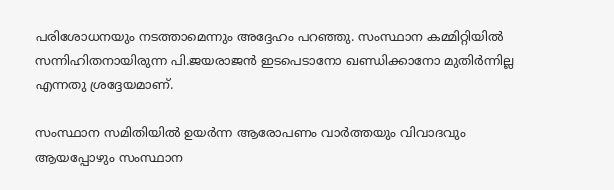പരിശോധനയും നടത്താമെന്നും അദ്ദേഹം പറഞ്ഞു. സംസ്ഥാന കമ്മിറ്റിയില്‍ സന്നിഹിതനായിരുന്ന പി.ജയരാജന്‍ ഇടപെടാനോ ഖണ്ഡിക്കാനോ മുതിര്‍ന്നില്ല എന്നതു ശ്രദ്ദേയമാണ്.

സംസ്ഥാന സമിതിയില്‍ ഉയര്‍ന്ന ആരോപണം വാര്‍ത്തയും വിവാദവും ആയപ്പോഴും സംസ്ഥാന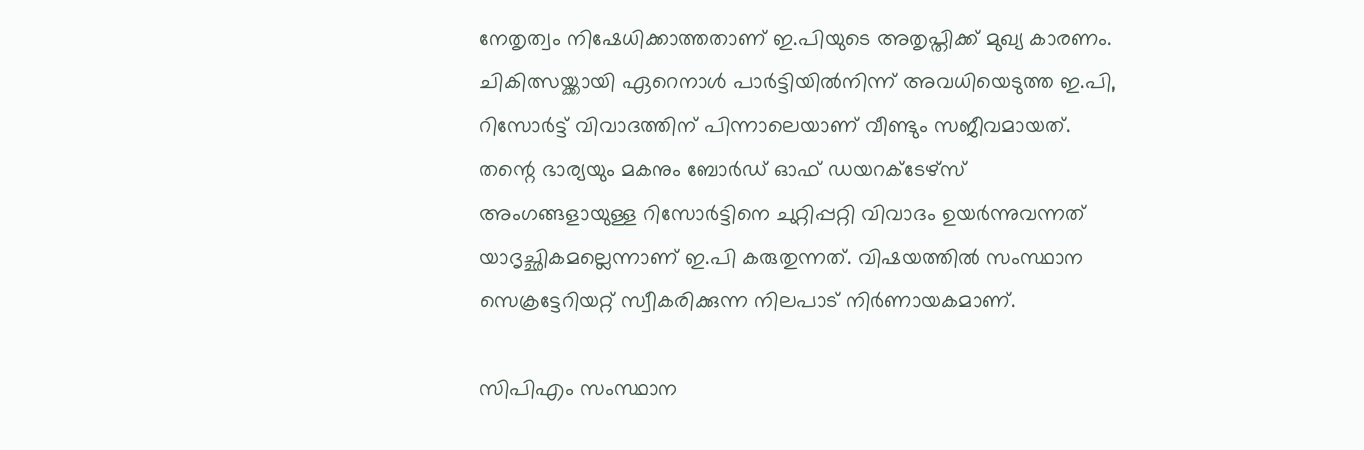നേതൃത്വം നിഷേധിക്കാത്തതാണ് ഇ.പിയുടെ അതൃപ്തിക്ക് മുഖ്യ കാരണം. ചികിത്സയ്ക്കായി ഏറെനാള്‍ പാര്‍ട്ടിയില്‍നിന്ന് അവധിയെടുത്ത ഇ.പി, റിസോര്‍ട്ട് വിവാദത്തിന് പിന്നാലെയാണ് വീണ്ടും സജീവമായത്. തന്റെ ഭാര്യയും മകനും ബോര്‍ഡ് ഓഫ് ഡയറക്ടേഴ്‌സ് അംഗങ്ങളായുള്ള റിസോര്‍ട്ടിനെ ചുറ്റിപ്പറ്റി വിവാദം ഉയര്‍ന്നുവന്നത് യാദൃച്ഛികമല്ലെന്നാണ് ഇ.പി കരുതുന്നത്. വിഷയത്തില്‍ സംസ്ഥാന സെക്രട്ടേറിയറ്റ് സ്വീകരിക്കുന്ന നിലപാട് നിര്‍ണായകമാണ്.

സിപിഎം സംസ്ഥാന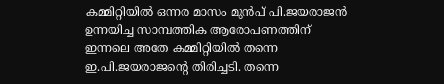കമ്മിറ്റിയില്‍ ഒന്നര മാസം മുന്‍പ് പി.ജയരാജന്‍ ഉന്നയിച്ച സാമ്പത്തിക ആരോപണത്തിന് ഇന്നലെ അതേ കമ്മിറ്റിയില്‍ തന്നെ ഇ.പി.ജയരാജന്റെ തിരിച്ചടി. തന്നെ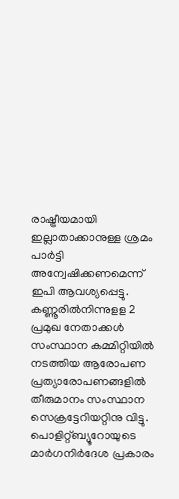രാഷ്ട്രീയമായി ഇല്ലാതാക്കാനുള്ള ശ്രമം പാര്‍ട്ടി അന്വേഷിക്കണമെന്ന് ഇപി ആവശ്യപ്പെട്ടു.
കണ്ണൂരില്‍നിന്നുളള 2 പ്രമുഖ നേതാക്കള്‍ സംസ്ഥാന കമ്മിറ്റിയില്‍ നടത്തിയ ആരോപണ പ്രത്യാരോപണങ്ങളില്‍ തീരുമാനം സംസ്ഥാന സെക്രട്ടേറിയറ്റിനു വിട്ടു. പൊളിറ്റ്ബ്യൂറോയുടെ മാര്‍ഗനിര്‍ദേശ പ്രകാരം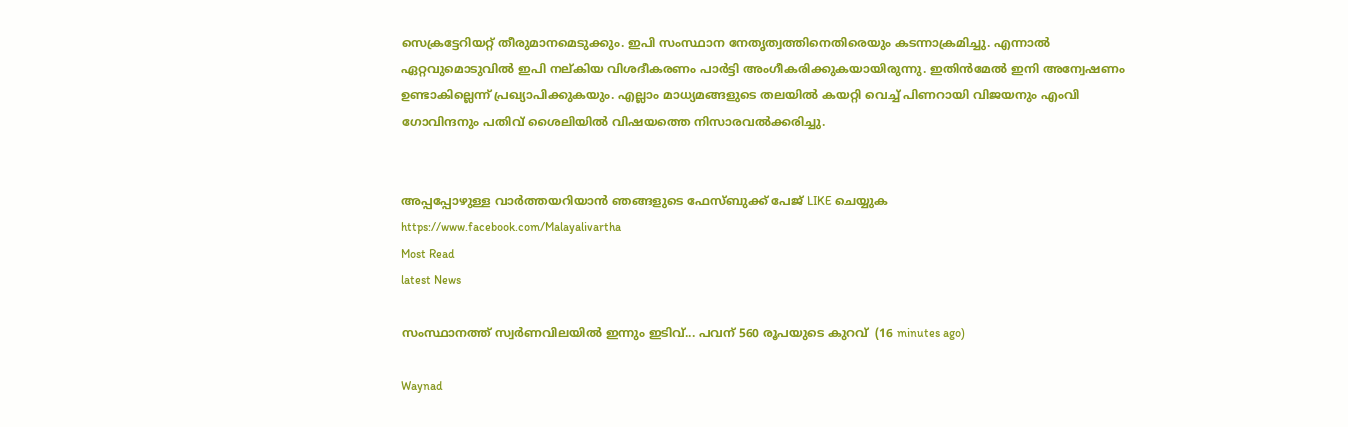സെക്രട്ടേറിയറ്റ് തീരുമാനമെടുക്കും. ഇപി സംസ്ഥാന നേതൃത്വത്തിനെതിരെയും കടന്നാക്രമിച്ചു. എന്നാല്‍ ഏറ്റവുമൊടുവില്‍ ഇപി നല്കിയ വിശദീകരണം പാര്‍ട്ടി അംഗീകരിക്കുകയായിരുന്നു. ഇതിന്‍മേല്‍ ഇനി അന്വേഷണം ഉണ്ടാകില്ലെന്ന് പ്രഖ്യാപിക്കുകയും. എല്ലാം മാധ്യമങ്ങളുടെ തലയില്‍ കയറ്റി വെച്ച് പിണറായി വിജയനും എംവി ഗോവിന്ദനും പതിവ് ശൈലിയില്‍ വിഷയത്തെ നിസാരവല്‍ക്കരിച്ചു.


അപ്പപ്പോഴുള്ള വാര്‍ത്തയറിയാന്‍ ഞങ്ങളുടെ ഫേസ്‌ബുക്ക്‌ പേജ് LIKE ചെയ്യുക
https://www.facebook.com/Malayalivartha
Most Read
latest News

സംസ്ഥാനത്ത് സ്വർണവിലയിൽ ഇന്നും ഇടിവ്... പവന് 560 രൂപയുടെ കുറവ്  (16 minutes ago)

Waynad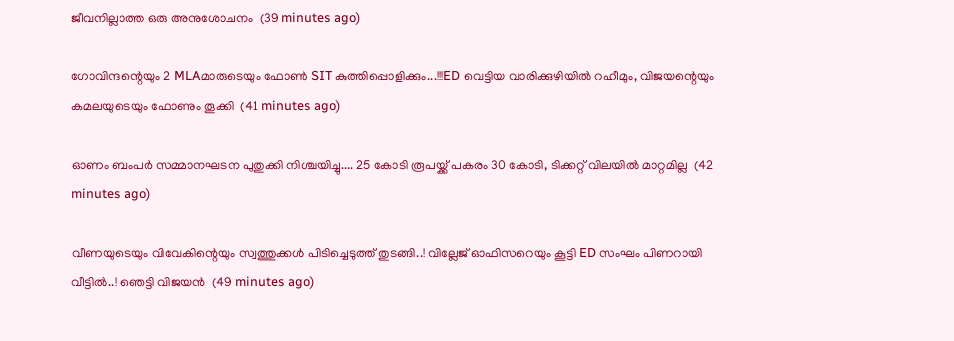ജീവനില്ലാത്ത ഒരു അനുശോചനം  (39 minutes ago)

ഗോവിന്ദന്റെയും 2 MLAമാരുടെയും ഫോൺ SIT കുത്തിപ്പൊളിക്കും...!!!ED വെട്ടിയ വാരിക്കുഴിയിൽ റഹീമും, വിജയന്റെയും കമലയുടെയും ഫോണും തൂക്കി  (41 minutes ago)

ഓണം ബംപർ സമ്മാനഘടന പുതുക്കി നിശ്ചയിച്ചു.... 25 കോടി രൂപയ്ക്ക് പകരം 30 കോടി, ടിക്കറ്റ് വിലയിൽ മാറ്റമില്ല  (42 minutes ago)

വീണയുടെയും വിവേകിന്റെയും സ്വത്തുക്കള്‍ പിടിച്ചെടുത്ത് തുടങ്ങി..! വില്ലേജ് ഓഫിസറെയും കൂട്ടി ED സംഘം പിണറായി വീട്ടിൽ..! ഞെട്ടി വിജയൻ  (49 minutes ago)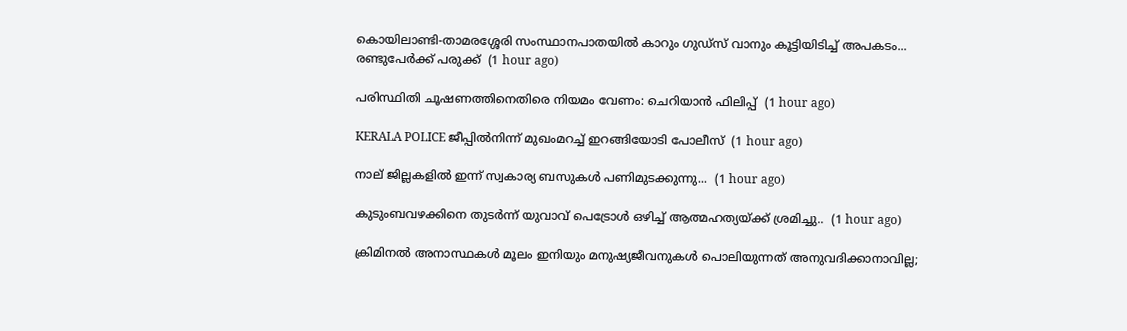കൊയിലാണ്ടി-താമരശ്ശേരി സംസ്ഥാനപാതയിൽ കാറും ഗുഡ്‌സ് വാനും കൂട്ടിയിടിച്ച് അപകടം... രണ്ടുപേർക്ക് പരുക്ക്  (1 hour ago)

പരിസ്ഥിതി ചൂഷണത്തിനെതിരെ നിയമം വേണം: ചെറിയാൻ ഫിലിപ്പ്  (1 hour ago)

KERALA POLICE ജീപ്പിൽനിന്ന്‌ മുഖംമറച്ച് ഇറങ്ങിയോടി പോലീസ്  (1 hour ago)

നാല് ജില്ലകളിൽ ഇന്ന് സ്വകാര്യ ബസുകൾ പണിമുടക്കുന്നു...  (1 hour ago)

കുടുംബവഴക്കിനെ തുടർന്ന് യുവാവ്‌ പെട്രോൾ ഒഴിച്ച് ആത്മഹത്യയ്‌ക്ക്‌ ശ്രമിച്ചു..  (1 hour ago)

ക്രിമിനൽ അനാസ്ഥകൾ മൂലം ഇനിയും മനുഷ്യജീവനുകൾ പൊലിയുന്നത് അനുവദിക്കാനാവില്ല;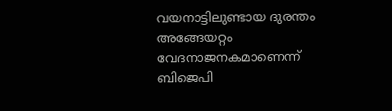വയനാട്ടിലുണ്ടായ ദുരന്തം അങ്ങേയറ്റം വേദനാജനകമാണെന്ന് ബിജെപി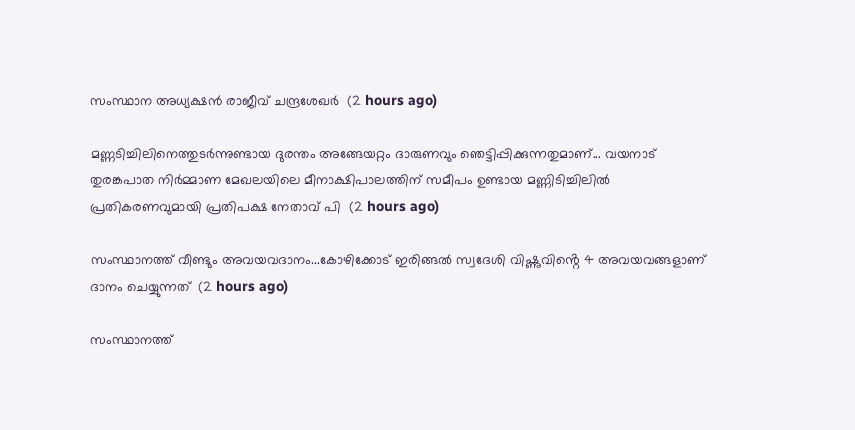സംസ്ഥാന അധ്യക്ഷൻ രാജീവ് ചന്ദ്രശേഖർ  (2 hours ago)

മണ്ണടിച്ചിലിനെത്തുടർന്നുണ്ടായ ദുരന്തം അങ്ങേയറ്റം ദാരുണവും ഞെട്ടിപ്പിക്കുന്നതുമാണ്... വയനാട് തുരങ്കപാത നിർമ്മാണ മേഖലയിലെ മീനാക്ഷിപാലത്തിന് സമീപം ഉണ്ടായ മണ്ണിടിച്ചിലിൽ പ്രതികരണവുമായി പ്രതിപക്ഷ നേതാവ് പി  (2 hours ago)

സംസ്ഥാനത്ത് വീണ്ടും അവയവദാനം...കോഴിക്കോട് ഇരിങ്ങൽ സ്വദേശി വിഷ്ണുവിൻ്റെ 4 അവയവങ്ങളാണ് ദാനം ചെയ്യുന്നത്  (2 hours ago)

സംസ്ഥാനത്ത്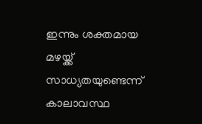ഇന്നും ശക്തമായ മഴയ്ക്ക് സാധ്യതയുണ്ടെന്ന് കാലാവസ്ഥ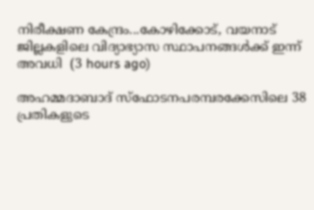നിരീക്ഷണ കേന്ദ്രം...കോഴിക്കോട്, വയനാട് ജില്ലകളിലെ വിദ്യാഭ്യാസ സ്ഥാപനങ്ങൾക്ക് ഇന്ന് അവധി  (3 hours ago)

അഹമ്മദാബാദ് സ്‌ഫോടനപരമ്പരക്കേസിലെ 38 പ്രതികളുടെ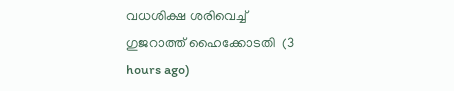വധശിക്ഷ ശരിവെച്ച് ഗുജറാത്ത് ഹൈക്കോടതി  (3 hours ago)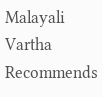Malayali Vartha Recommends